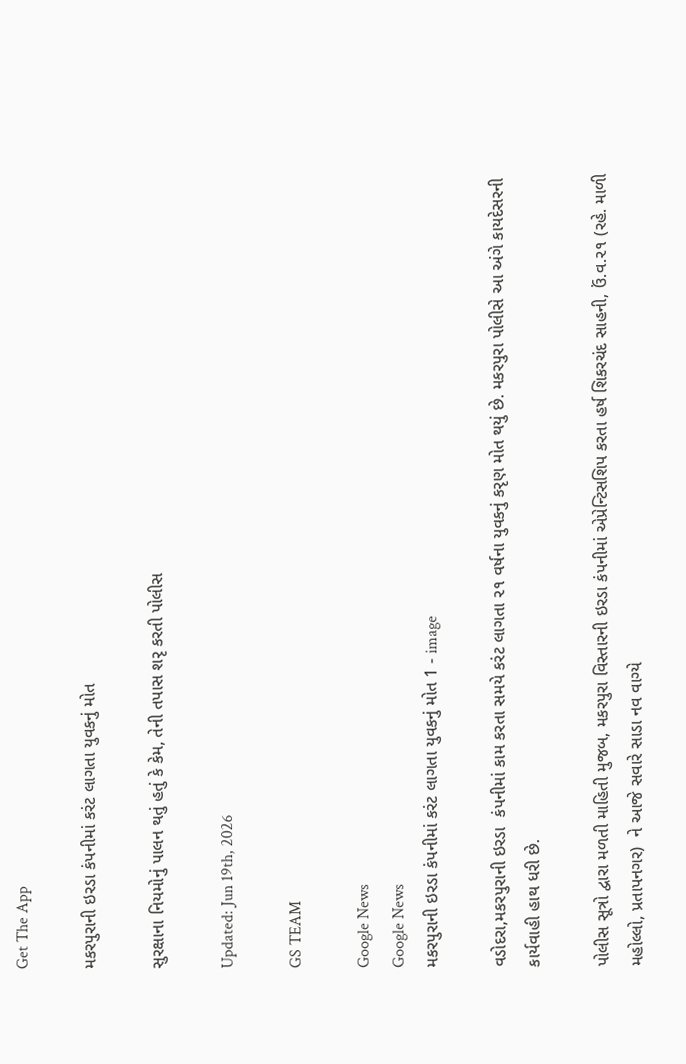Get The App

મકરપુરાની ઇરડા કંપનીમાં કરંટ લાગતા યુવકનું મોત

સુરક્ષાના નિયમોનું પાલન થતું હતું કે કેમ, તેની તપાસ શરૃ કરતી પોલીસ

Updated: Jun 19th, 2026

GS TEAM

Google News
Google News
મકરપુરાની ઇરડા કંપનીમાં કરંટ લાગતા યુવકનું મોત 1 - image

વડોદરા,મકરપુરાની ઇરડા  કંપનીમાં કામ કરતા સમયે કરંટ લાગતા ૨૧ વર્ષના યુવકનું કરૃણ મોત થયું છે. મકરપુરા પોલીસે આ અંગે કાયદેસરની કાર્યવાહી હાથ ધરી છે.

પોલીસ સૂત્રો દ્વારા મળતી માહિતી મુજબ, મકરપુરા વિસ્તારની ઇરડા કંપનીમાં એપ્રેન્ટિસશિપ કરતા હર્ષ શિકરચંદ સાહની, ઉં.વ.૨૧ (રહે. માળી મહોલ્લો, પ્રતાપનગર)  ને આજે સવારે સાડા નવ વાગ્યે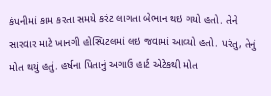કંપનીમાં કામ કરતા સમયે કરંટ લાગતા બેભાન થઇ ગયો હતો. તેને સારવાર માટે ખાનગી હોસ્પિટલમાં લઇ જવામાં આવ્યો હતો. પરંતુ, તેનું  મોત થયું હતું. હર્ષના પિતાનું અગાઉ હાર્ટ એટેકથી મોત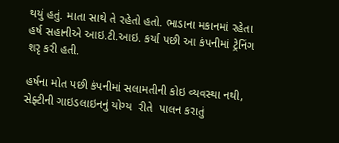થયું હતું. માતા સાથે તે રહેતો હતો. ભાડાના મકાનમાં રહેતા  હર્ષ સહાનીએ આઇ.ટી.આઇ. કર્યા પછી આ કંપનીમાં ટ્રેનિંગ શરૃ કરી હતી.

હર્ષના મોત પછી કંપનીમાં સલામતીની કોઇ વ્યવસ્થા નથી, સેફ્ટીની ગાઇડલાઇનનું યોગ્ય  રીતે  પાલન કરાતું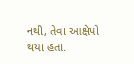નથી, તેવા આક્ષેપો થયા હતા.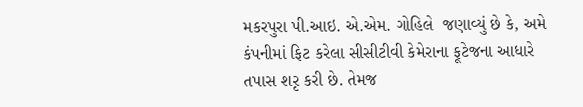મકરપુરા પી.આઇ. એ.એમ. ગોહિલે  જણાવ્યું છે કે, અમે કંપનીમાં ફિટ કરેલા સીસીટીવી કેમેરાના ફૂટેજના આધારે તપાસ શરૃ કરી છે. તેમજ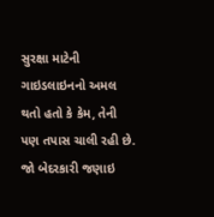સુરક્ષા માટેની ગાઇડલાઇનનો અમલ થતો હતો કે કેમ, તેની પણ તપાસ ચાલી રહી છે. જો બેદરકારી જણાઇ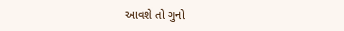આવશે તો ગુનો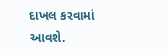દાખલ કરવામાં આવશે.